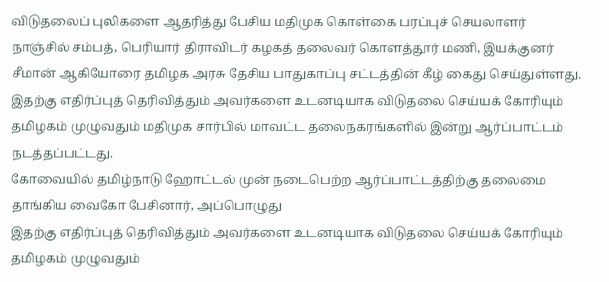விடுதலைப் புலிகளை ஆதரித்து பேசிய மதிமுக கொள்கை பரப்புச் செயலாளர் நாஞ்சில் சம்பத், பெரியார் திராவிடர் கழகத் தலைவர் கொளத்தூர் மணி, இயக்குனர் சீமான் ஆகியோரை தமிழக அரசு தேசிய பாதுகாப்பு சட்டத்தின் கீழ் கைது செய்துள்ளது.
இதற்கு எதிர்ப்புத் தெரிவித்தும் அவர்களை உடனடியாக விடுதலை செய்யக் கோரியும் தமிழகம் முழுவதும் மதிமுக சார்பில் மாவட்ட தலைநகரங்களில் இன்று ஆர்ப்பாட்டம் நடத்தப்பட்டது.
கோவையில் தமிழ்நாடு ஹோட்டல் முன் நடைபெற்ற ஆர்ப்பாட்டத்திற்கு தலைமை தாங்கிய வைகோ பேசினார், அப்பொழுது
இதற்கு எதிர்ப்புத் தெரிவித்தும் அவர்களை உடனடியாக விடுதலை செய்யக் கோரியும் தமிழகம் முழுவதும்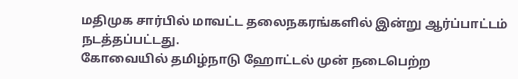மதிமுக சார்பில் மாவட்ட தலைநகரங்களில் இன்று ஆர்ப்பாட்டம் நடத்தப்பட்டது.
கோவையில் தமிழ்நாடு ஹோட்டல் முன் நடைபெற்ற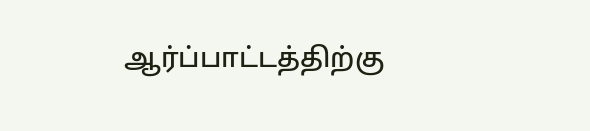ஆர்ப்பாட்டத்திற்கு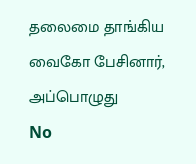தலைமை தாங்கிய வைகோ பேசினார், அப்பொழுது
No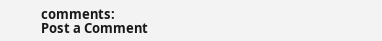comments:
Post a Comment